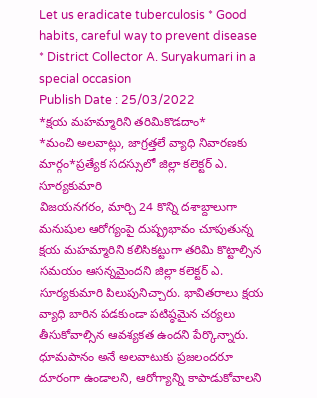Let us eradicate tuberculosis * Good habits, careful way to prevent disease * District Collector A. Suryakumari in a special occasion
Publish Date : 25/03/2022
*క్షయ మహమ్మారిని తరిమికొడదాం*
*మంచి అలవాట్లు, జాగ్రత్తలే వ్యాధి నివారణకు మార్గం*ప్రత్యేక సదస్సులో జిల్లా కలెక్టర్ ఎ. సూర్యకుమారి
విజయనగరం, మార్చి 24 కొన్ని దశాబ్దాలుగా మనుషుల ఆరోగ్యంపై దుష్ప్రభావం చూపుతున్న క్షయ మహమ్మారిని కలిసికట్టుగా తరిమి కొట్టాల్సిన సమయం ఆసన్నమైందని జిల్లా కలెక్టర్ ఎ. సూర్యకుమారి పిలుపునిచ్చారు. భావితరాలు క్షయ వ్యాధి బారిన పడకుండా పటిష్ఠమైన చర్యలు తీసుకోవాల్సిన ఆవశ్యకత ఉందని పేర్కొన్నారు. ధూమపానం అనే అలవాటుకు ప్రజలందరూ దూరంగా ఉండాలని, ఆరోగ్యాన్ని కాపాడుకోవాలని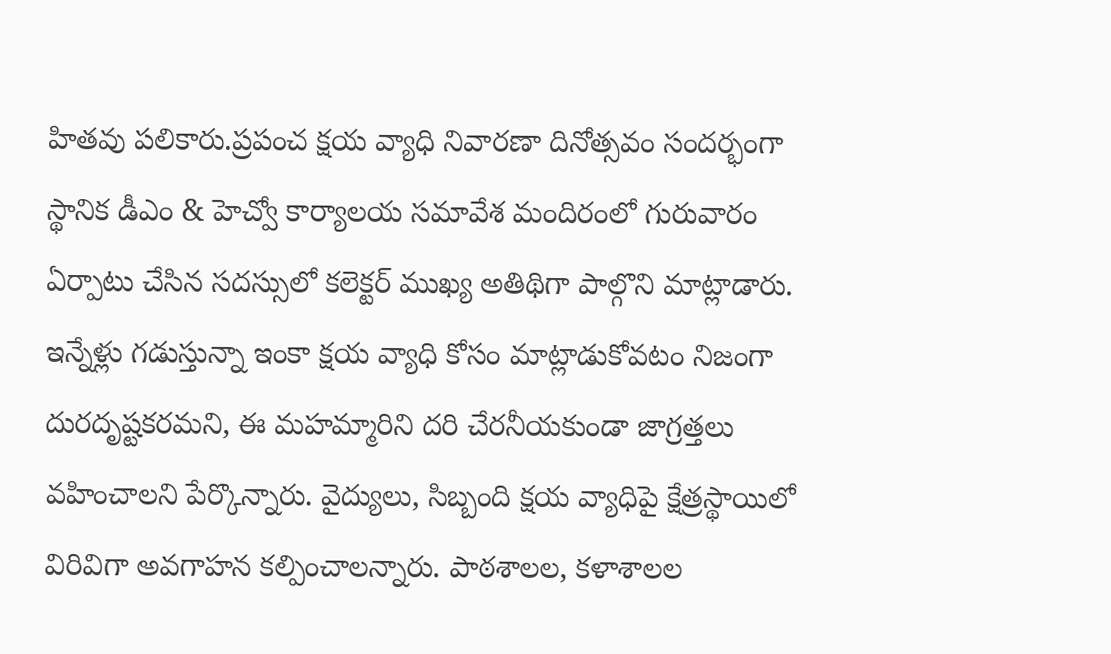హితవు పలికారు.ప్రపంచ క్షయ వ్యాధి నివారణా దినోత్సవం సందర్భంగా స్థానిక డీఎం & హెచ్వో కార్యాలయ సమావేశ మందిరంలో గురువారం ఏర్పాటు చేసిన సదస్సులో కలెక్టర్ ముఖ్య అతిథిగా పాల్గొని మాట్లాడారు.
ఇన్నేళ్లు గడుస్తున్నా ఇంకా క్షయ వ్యాధి కోసం మాట్లాడుకోవటం నిజంగా దురదృష్టకరమని, ఈ మహమ్మారిని దరి చేరనీయకుండా జాగ్రత్తలు వహించాలని పేర్కొన్నారు. వైద్యులు, సిబ్బంది క్షయ వ్యాధిపై క్షేత్రస్థాయిలో విరివిగా అవగాహన కల్పించాలన్నారు. పాఠశాలల, కళాశాలల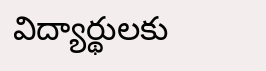విద్యార్థులకు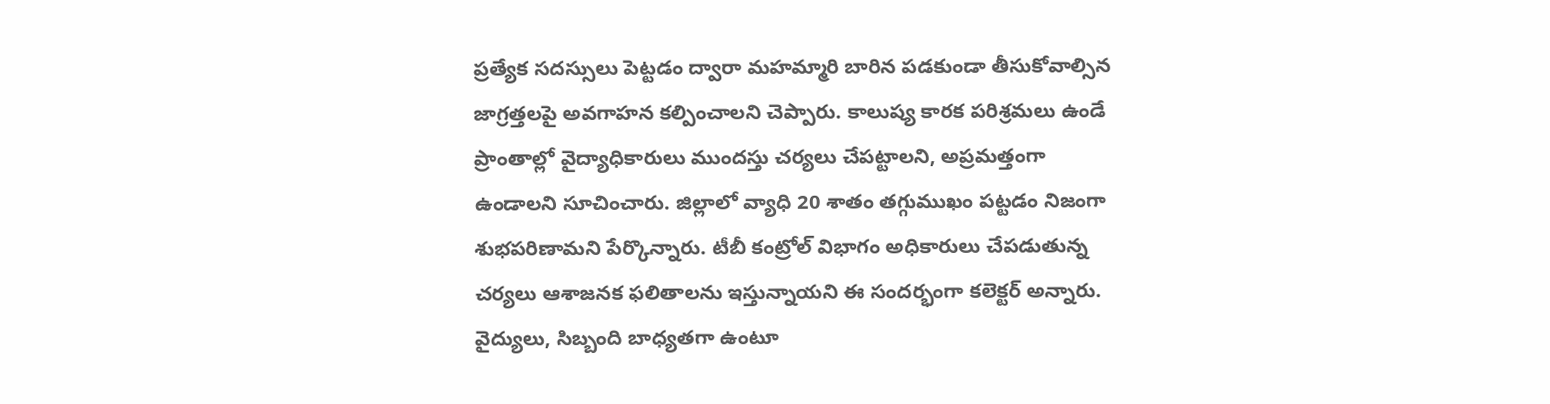ప్రత్యేక సదస్సులు పెట్టడం ద్వారా మహమ్మారి బారిన పడకుండా తీసుకోవాల్సిన జాగ్రత్తలపై అవగాహన కల్పించాలని చెప్పారు. కాలుష్య కారక పరిశ్రమలు ఉండే ప్రాంతాల్లో వైద్యాధికారులు ముందస్తు చర్యలు చేపట్టాలని, అప్రమత్తంగా ఉండాలని సూచించారు. జిల్లాలో వ్యాధి 20 శాతం తగ్గుముఖం పట్టడం నిజంగా శుభపరిణామని పేర్కొన్నారు. టీబీ కంట్రోల్ విభాగం అధికారులు చేపడుతున్న చర్యలు ఆశాజనక ఫలితాలను ఇస్తున్నాయని ఈ సందర్భంగా కలెక్టర్ అన్నారు. వైద్యులు, సిబ్బంది బాధ్యతగా ఉంటూ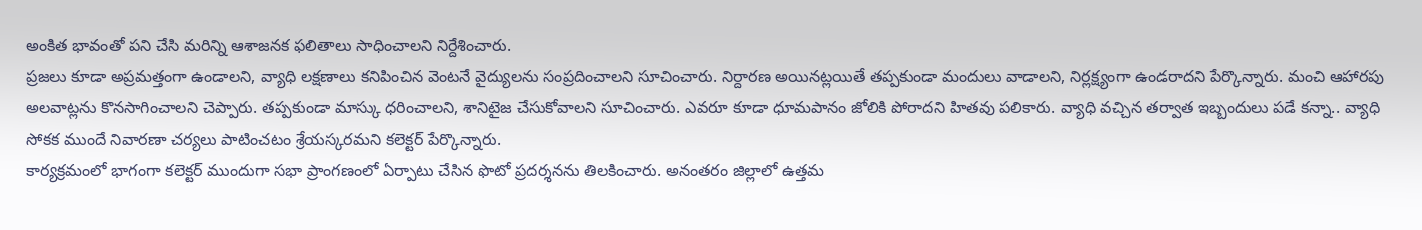అంకిత భావంతో పని చేసి మరిన్ని ఆశాజనక ఫలితాలు సాధించాలని నిర్దేశించారు.
ప్రజలు కూడా అప్రమత్తంగా ఉండాలని, వ్యాధి లక్షణాలు కనిపించిన వెంటనే వైద్యులను సంప్రదించాలని సూచించారు. నిర్దారణ అయినట్లయితే తప్పకుండా మందులు వాడాలని, నిర్లక్ష్యంగా ఉండరాదని పేర్కొన్నారు. మంచి ఆహారపు అలవాట్లను కొనసాగించాలని చెప్పారు. తప్పకుండా మాస్కు ధరించాలని, శానిటైజ చేసుకోవాలని సూచించారు. ఎవరూ కూడా ధూమపానం జోలికి పోరాదని హితవు పలికారు. వ్యాధి వచ్చిన తర్వాత ఇబ్బందులు పడే కన్నా.. వ్యాధి సోకక ముందే నివారణా చర్యలు పాటించటం శ్రేయస్కరమని కలెక్టర్ పేర్కొన్నారు.
కార్యక్రమంలో భాగంగా కలెక్టర్ ముందుగా సభా ప్రాంగణంలో ఏర్పాటు చేసిన ఫొటో ప్రదర్శనను తిలకించారు. అనంతరం జిల్లాలో ఉత్తమ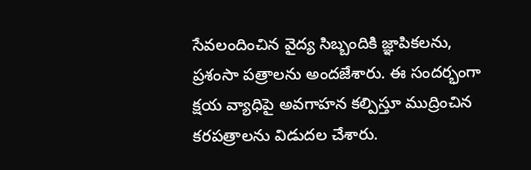సేవలందించిన వైద్య సిబ్బందికి జ్ఞాపికలను, ప్రశంసా పత్రాలను అందజేశారు. ఈ సందర్భంగా క్షయ వ్యాధిపై అవగాహన కల్పిస్తూ ముద్రించిన కరపత్రాలను విడుదల చేశారు.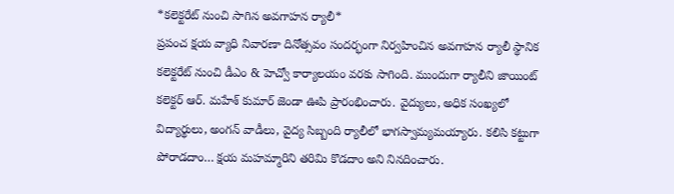*కలెక్టరేట్ నుంచి సాగిన అవగాహన ర్యాలీ*
ప్రపంచ క్షయ వ్యాధి నివారణా దినోత్సవం సందర్భంగా నిర్వహించిన అవగాహన ర్యాలీ స్థానిక కలెక్టరేట్ నుంచి డీఎం & హెచ్వో కార్యాలయం వరకు సాగింది. ముందుగా ర్యాలీని జాయింట్ కలెక్టర్ ఆర్. మహేశ్ కుమార్ జెండా ఊపి ప్రారంభించారు. వైద్యులు, అధిక సంఖ్యలో విద్యార్థులు, అంగన్ వాడీలు, వైద్య సిబ్బంది ర్యాలీలో భాగస్వామ్యమయ్యారు. కలిసి కట్టుగా పోరాడదాం… క్షయ మహమ్మారిని తరిమి కొడదాం అని నినదించారు.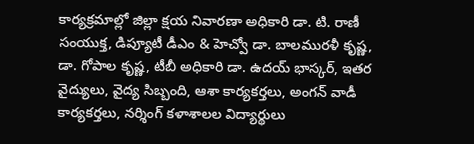కార్యక్రమాల్లో జిల్లా క్షయ నివారణా అధికారి డా. టి. రాణీ సంయుక్త, డిప్యూటీ డీఎం & హెచ్వో డా. బాలమురళీ కృష్ణ, డా. గోపాల కృష్ణ, టీబీ అధికారి డా. ఉదయ్ భాస్కర్, ఇతర వైద్యులు, వైద్య సిబ్బంది, ఆశా కార్యకర్తలు, అంగన్ వాడీ కార్యకర్తలు, నర్శింగ్ కళాశాలల విద్యార్థులు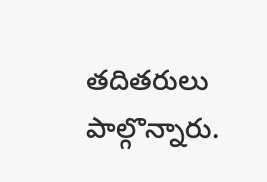తదితరులు పాల్గొన్నారు.